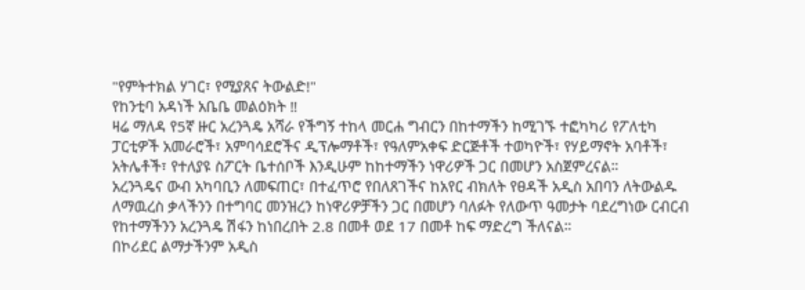"የምትተክል ሃገር፣ የሚያጸና ትውልድ!"
የከንቲባ አዳነች አቤቤ መልዕክት ‼
ዛሬ ማለዳ የ5ኛ ዙር አረንጓዴ አሻራ የችግኝ ተከላ መርሐ ግብርን በከተማችን ከሚገኙ ተፎካካሪ የፖለቲካ ፓርቲዎች አመራሮች፣ አምባሳደሮችና ዲፕሎማቶች፣ የዓለምአቀፍ ድርጅቶች ተወካዮች፣ የሃይማኖት አባቶች፣ አትሌቶች፣ የተለያዩ ስፖርት ቤተሰቦች እንዲሁም ከከተማችን ነዋሪዎች ጋር በመሆን አስጀምረናል።
አረንጓዴና ውብ አካባቢን ለመፍጠር፣ በተፈጥሮ የበለጸገችና ከአየር ብክለት የፀዳች አዲስ አበባን ለትውልዱ ለማዉረስ ቃላችንን በተግባር መንዝረን ከነዋሪዎቻችን ጋር በመሆን ባለፉት የለውጥ ዓመታት ባደረግነው ርብርብ የከተማችንን አረንጓዴ ሽፋን ከነበረበት 2.8 በመቶ ወደ 17 በመቶ ከፍ ማድረግ ችለናል።
በኮሪደር ልማታችንም አዲስ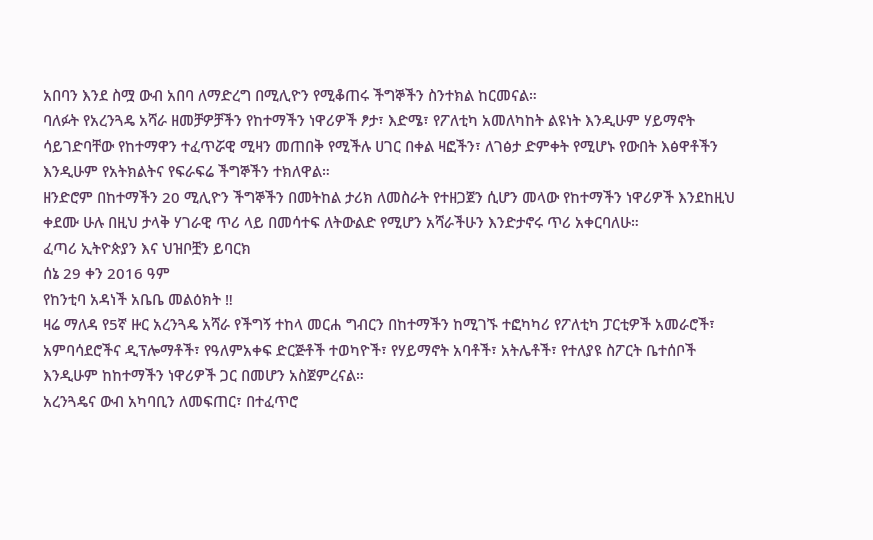አበባን እንደ ስሟ ውብ አበባ ለማድረግ በሚሊዮን የሚቆጠሩ ችግኞችን ስንተክል ከርመናል።
ባለፉት የአረንጓዴ አሻራ ዘመቻዎቻችን የከተማችን ነዋሪዎች ፆታ፣ እድሜ፣ የፖለቲካ አመለካከት ልዩነት እንዲሁም ሃይማኖት ሳይገድባቸው የከተማዋን ተፈጥሯዊ ሚዛን መጠበቅ የሚችሉ ሀገር በቀል ዛፎችን፣ ለገፅታ ድምቀት የሚሆኑ የውበት እፅዋቶችን እንዲሁም የአትክልትና የፍራፍሬ ችግኞችን ተክለዋል።
ዘንድሮም በከተማችን 20 ሚሊዮን ችግኞችን በመትከል ታሪክ ለመስራት የተዘጋጀን ሲሆን መላው የከተማችን ነዋሪዎች እንደከዚህ ቀደሙ ሁሉ በዚህ ታላቅ ሃገራዊ ጥሪ ላይ በመሳተፍ ለትውልድ የሚሆን አሻራችሁን እንድታኖሩ ጥሪ አቀርባለሁ።
ፈጣሪ ኢትዮጵያን እና ህዝቦቿን ይባርክ
ሰኔ 29 ቀን 2016 ዓም
የከንቲባ አዳነች አቤቤ መልዕክት ‼
ዛሬ ማለዳ የ5ኛ ዙር አረንጓዴ አሻራ የችግኝ ተከላ መርሐ ግብርን በከተማችን ከሚገኙ ተፎካካሪ የፖለቲካ ፓርቲዎች አመራሮች፣ አምባሳደሮችና ዲፕሎማቶች፣ የዓለምአቀፍ ድርጅቶች ተወካዮች፣ የሃይማኖት አባቶች፣ አትሌቶች፣ የተለያዩ ስፖርት ቤተሰቦች እንዲሁም ከከተማችን ነዋሪዎች ጋር በመሆን አስጀምረናል።
አረንጓዴና ውብ አካባቢን ለመፍጠር፣ በተፈጥሮ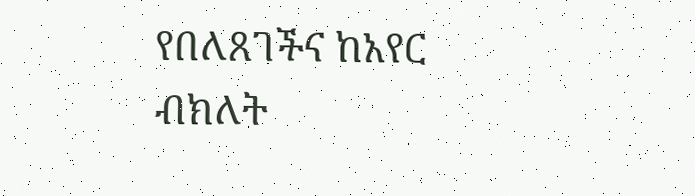የበለጸገችና ከአየር ብክለት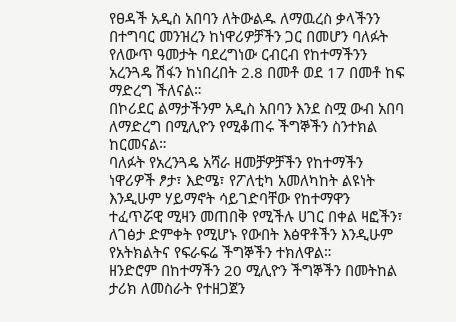የፀዳች አዲስ አበባን ለትውልዱ ለማዉረስ ቃላችንን በተግባር መንዝረን ከነዋሪዎቻችን ጋር በመሆን ባለፉት የለውጥ ዓመታት ባደረግነው ርብርብ የከተማችንን አረንጓዴ ሽፋን ከነበረበት 2.8 በመቶ ወደ 17 በመቶ ከፍ ማድረግ ችለናል።
በኮሪደር ልማታችንም አዲስ አበባን እንደ ስሟ ውብ አበባ ለማድረግ በሚሊዮን የሚቆጠሩ ችግኞችን ስንተክል ከርመናል።
ባለፉት የአረንጓዴ አሻራ ዘመቻዎቻችን የከተማችን ነዋሪዎች ፆታ፣ እድሜ፣ የፖለቲካ አመለካከት ልዩነት እንዲሁም ሃይማኖት ሳይገድባቸው የከተማዋን ተፈጥሯዊ ሚዛን መጠበቅ የሚችሉ ሀገር በቀል ዛፎችን፣ ለገፅታ ድምቀት የሚሆኑ የውበት እፅዋቶችን እንዲሁም የአትክልትና የፍራፍሬ ችግኞችን ተክለዋል።
ዘንድሮም በከተማችን 20 ሚሊዮን ችግኞችን በመትከል ታሪክ ለመስራት የተዘጋጀን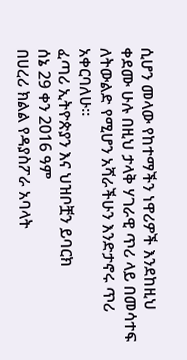ሲሆን መላው የከተማችን ነዋሪዎች እንደከዚህ ቀደሙ ሁሉ በዚህ ታላቅ ሃገራዊ ጥሪ ላይ በመሳተፍ ለትውልድ የሚሆን አሻራችሁን እንድታኖሩ ጥሪ አቀርባለሁ።
ፈጣሪ ኢትዮጵያን እና ህዝቦቿን ይባርክ
ሰኔ 29 ቀን 2016 ዓም
በሀረሪ ክልል የዳያስፖራ አባላት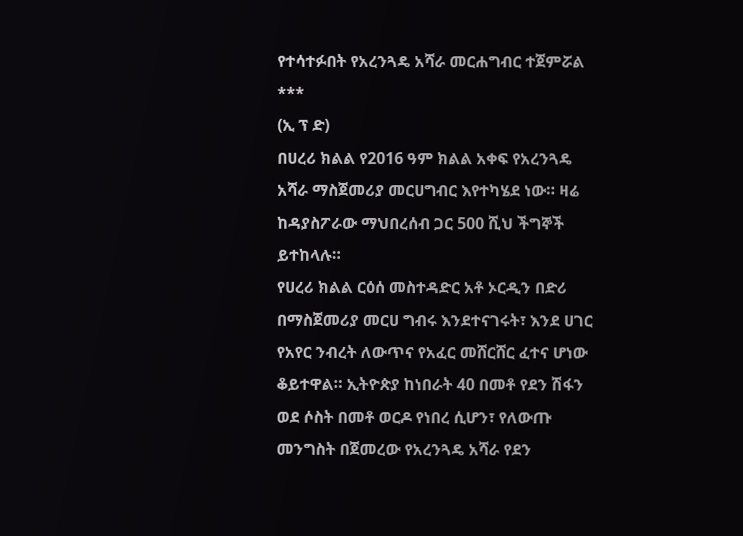የተሳተፉበት የአረንጓዴ አሻራ መርሐግብር ተጀምሯል
***
(ኢ ፕ ድ)
በሀረሪ ክልል የ2016 ዓም ክልል አቀፍ የአረንጓዴ አሻራ ማስጀመሪያ መርሀግብር እየተካሄደ ነው። ዛሬ ከዳያስፖራው ማህበረሰብ ጋር 500 ሺህ ችግኞች ይተከላሉ።
የሀረሪ ክልል ርዕሰ መስተዳድር አቶ ኦርዲን በድሪ በማስጀመሪያ መርሀ ግብሩ እንደተናገሩት፣ እንደ ሀገር የአየር ንብረት ለውጥና የአፈር መሸርሸር ፈተና ሆነው ቆይተዋል። ኢትዮጵያ ከነበራት 40 በመቶ የደን ሽፋን ወደ ሶስት በመቶ ወርዶ የነበረ ሲሆን፣ የለውጡ መንግስት በጀመረው የአረንጓዴ አሻራ የደን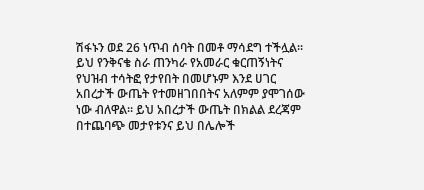ሽፋኑን ወደ 26 ነጥብ ሰባት በመቶ ማሳደግ ተችሏል።
ይህ የንቅናቄ ስራ ጠንካራ የአመራር ቁርጠኝነትና የህዝብ ተሳትፎ የታየበት በመሆኑም እንደ ሀገር አበረታች ውጤት የተመዘገበበትና አለምም ያሞገሰው ነው ብለዋል። ይህ አበረታች ውጤት በክልል ደረጃም በተጨባጭ መታየቱንና ይህ በሌሎች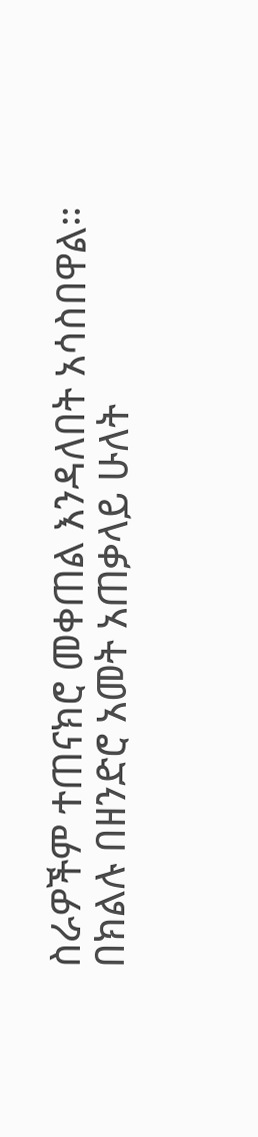ስራዎችም ተጠናክሮ መቀጠል እንዳለበት አሳስበዋል።
በክልሉ በዘንድሮ አመት አጠቃላይ ሁለት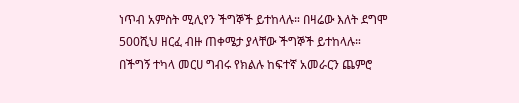ነጥብ አምስት ሚሊየን ችግኞች ይተከላሉ። በዛሬው እለት ደግሞ 500ሺህ ዘርፈ ብዙ ጠቀሜታ ያላቸው ችግኞች ይተከላሉ።
በችግኝ ተካላ መርሀ ግብሩ የክልሉ ከፍተኛ አመራርን ጨምሮ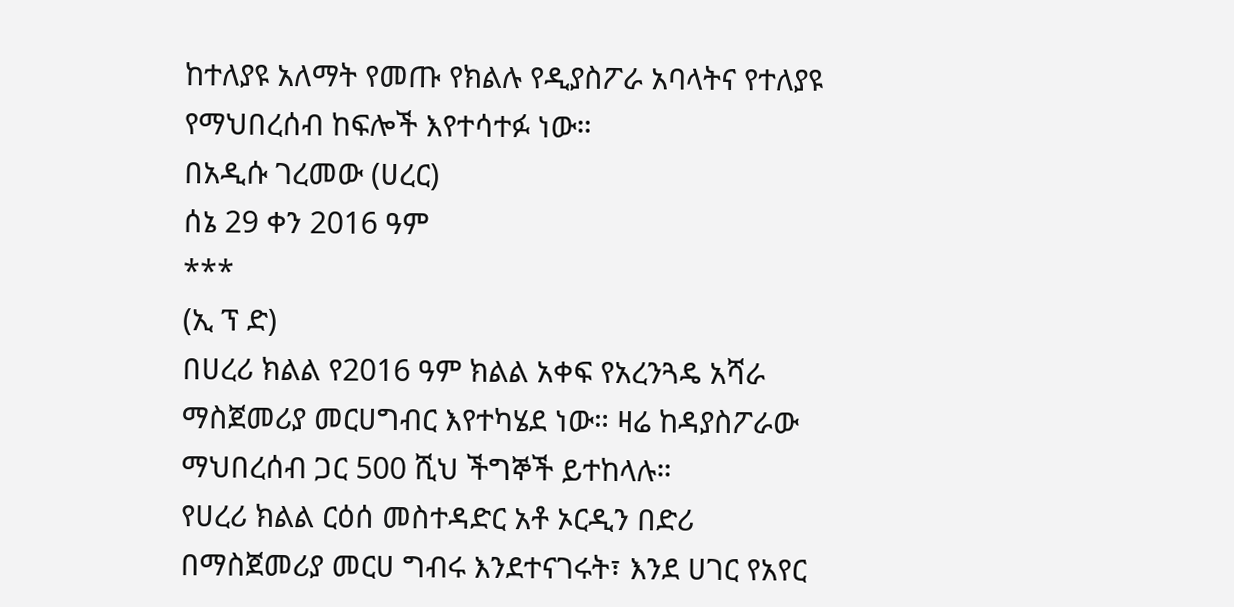ከተለያዩ አለማት የመጡ የክልሉ የዲያስፖራ አባላትና የተለያዩ የማህበረሰብ ከፍሎች እየተሳተፉ ነው።
በአዲሱ ገረመው (ሀረር)
ሰኔ 29 ቀን 2016 ዓም
***
(ኢ ፕ ድ)
በሀረሪ ክልል የ2016 ዓም ክልል አቀፍ የአረንጓዴ አሻራ ማስጀመሪያ መርሀግብር እየተካሄደ ነው። ዛሬ ከዳያስፖራው ማህበረሰብ ጋር 500 ሺህ ችግኞች ይተከላሉ።
የሀረሪ ክልል ርዕሰ መስተዳድር አቶ ኦርዲን በድሪ በማስጀመሪያ መርሀ ግብሩ እንደተናገሩት፣ እንደ ሀገር የአየር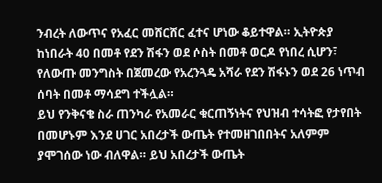ንብረት ለውጥና የአፈር መሸርሸር ፈተና ሆነው ቆይተዋል። ኢትዮጵያ ከነበራት 40 በመቶ የደን ሽፋን ወደ ሶስት በመቶ ወርዶ የነበረ ሲሆን፣ የለውጡ መንግስት በጀመረው የአረንጓዴ አሻራ የደን ሽፋኑን ወደ 26 ነጥብ ሰባት በመቶ ማሳደግ ተችሏል።
ይህ የንቅናቄ ስራ ጠንካራ የአመራር ቁርጠኝነትና የህዝብ ተሳትፎ የታየበት በመሆኑም እንደ ሀገር አበረታች ውጤት የተመዘገበበትና አለምም ያሞገሰው ነው ብለዋል። ይህ አበረታች ውጤት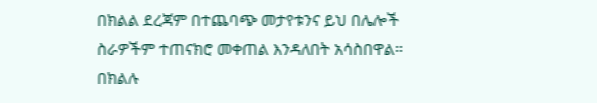በክልል ደረጃም በተጨባጭ መታየቱንና ይህ በሌሎች ስራዎችም ተጠናክሮ መቀጠል እንዳለበት አሳስበዋል።
በክልሉ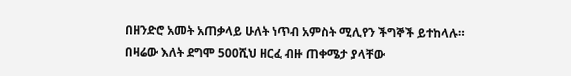በዘንድሮ አመት አጠቃላይ ሁለት ነጥብ አምስት ሚሊየን ችግኞች ይተከላሉ። በዛሬው እለት ደግሞ 500ሺህ ዘርፈ ብዙ ጠቀሜታ ያላቸው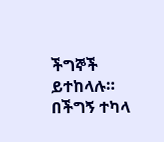ችግኞች ይተከላሉ።
በችግኝ ተካላ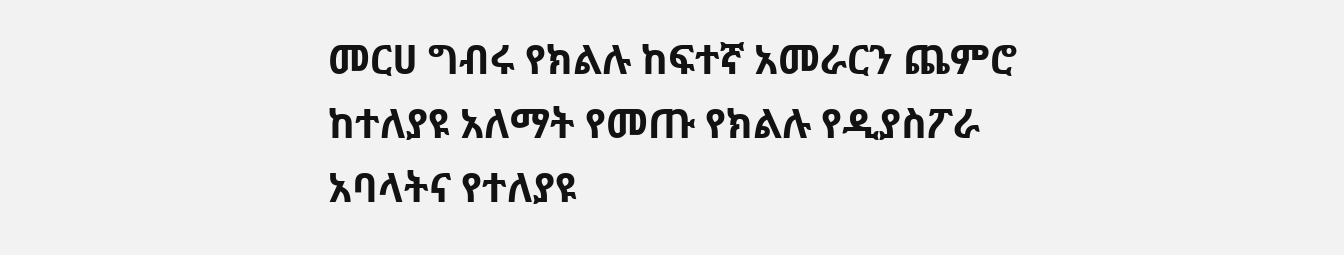መርሀ ግብሩ የክልሉ ከፍተኛ አመራርን ጨምሮ ከተለያዩ አለማት የመጡ የክልሉ የዲያስፖራ አባላትና የተለያዩ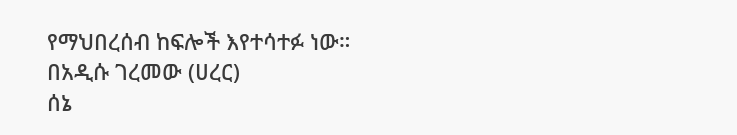የማህበረሰብ ከፍሎች እየተሳተፉ ነው።
በአዲሱ ገረመው (ሀረር)
ሰኔ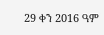29 ቀን 2016 ዓም